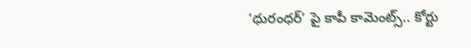‘ధురంధర్’ పై కాపీ కామెంట్స్.. కోర్టు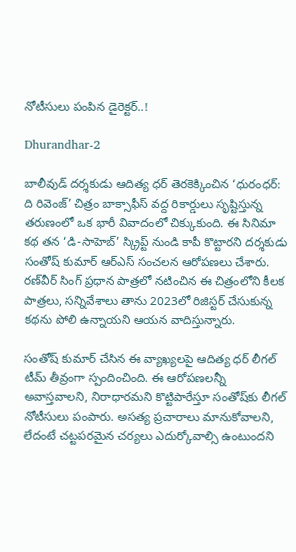నోటీసులు పంపిన డైరెక్టర్..!

Dhurandhar-2

బాలీవుడ్ దర్శకుడు ఆదిత్య ధర్ తెరకెక్కించిన ‘ధురంధర్: ది రివెంజ్’ చిత్రం బాక్సాఫీస్ వద్ద రికార్డులు సృష్టిస్తున్న తరుణంలో ఒక భారీ వివాదంలో చిక్కుకుంది. ఈ సినిమా కథ తన ‘డి-సాహెబ్’ స్క్రిప్ట్ నుండి కాపీ కొట్టారని దర్శకుడు సంతోష్ కుమార్ ఆర్‌ఎస్ సంచలన ఆరోపణలు చేశారు. రణ్‌వీర్ సింగ్ ప్రధాన పాత్రలో నటించిన ఈ చిత్రంలోని కీలక పాత్రలు, సన్నివేశాలు తాను 2023లో రిజిస్టర్ చేసుకున్న కథను పోలి ఉన్నాయని ఆయన వాదిస్తున్నారు.

సంతోష్ కుమార్ చేసిన ఈ వ్యాఖ్యలపై ఆదిత్య ధర్ లీగల్ టీమ్ తీవ్రంగా స్పందించింది. ఈ ఆరోపణలన్నీ అవాస్తవాలని, నిరాధారమని కొట్టిపారేస్తూ సంతోష్‌కు లీగల్ నోటీసులు పంపారు. అసత్య ప్రచారాలు మానుకోవాలని, లేదంటే చట్టపరమైన చర్యలు ఎదుర్కోవాల్సి ఉంటుందని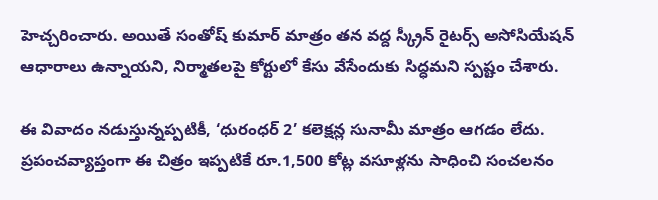హెచ్చరించారు. అయితే సంతోష్ కుమార్ మాత్రం తన వద్ద స్క్రీన్ రైటర్స్ అసోసియేషన్ ఆధారాలు ఉన్నాయని, నిర్మాతలపై కోర్టులో కేసు వేసేందుకు సిద్ధమని స్పష్టం చేశారు.

ఈ వివాదం నడుస్తున్నప్పటికీ, ‘ధురంధర్ 2’ కలెక్షన్ల సునామీ మాత్రం ఆగడం లేదు. ప్రపంచవ్యాప్తంగా ఈ చిత్రం ఇప్పటికే రూ.1,500 కోట్ల వసూళ్లను సాధించి సంచలనం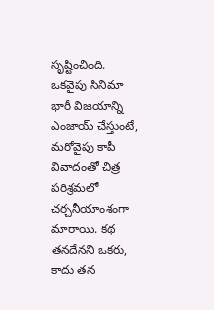సృష్టించింది. ఒకవైపు సినిమా భారీ విజయాన్ని ఎంజాయ్ చేస్తుంటే, మరోవైపు కాపీ వివాదంతో చిత్ర పరిశ్రమలో చర్చనీయాంశంగా మారాయి. కథ తనదేనని ఒకరు, కాదు తన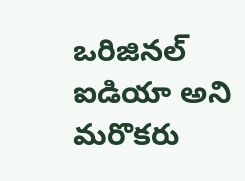ఒరిజినల్ ఐడియా అని మరొకరు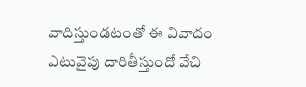వాదిస్తుండటంతో ఈ వివాదం ఎటువైపు దారితీస్తుందో వేచి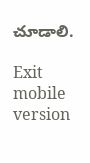చూడాలి.

Exit mobile version